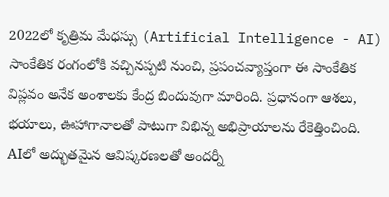2022లో కృత్రిమ మేధస్సు (Artificial Intelligence - AI) సాంకేతిక రంగంలోకి వచ్చినప్పటి నుంచి, ప్రపంచవ్యాప్తంగా ఈ సాంకేతిక విప్లవం అనేక అంశాలకు కేంద్ర బిందువుగా మారింది. ప్రధానంగా ఆశలు, భయాలు, ఊహాగానాలతో పాటుగా విభిన్న అభిప్రాయాలను రేకెత్తించింది. AIలో అద్భుతమైన ఆవిష్కరణలతో అందర్నీ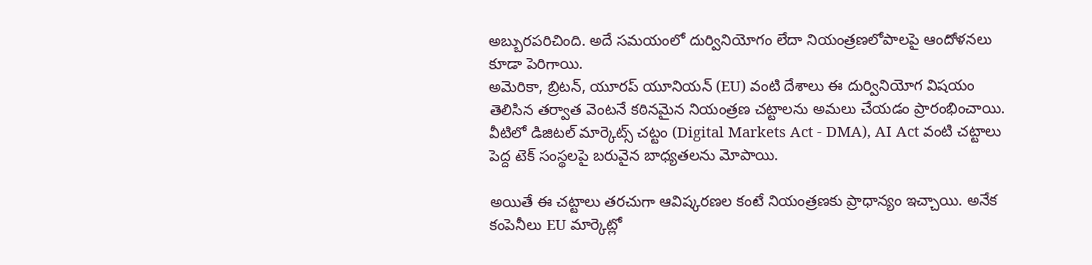అబ్బురపరిచింది. అదే సమయంలో దుర్వినియోగం లేదా నియంత్రణలోపాలపై ఆందోళనలు కూడా పెరిగాయి.
అమెరికా, బ్రిటన్, యూరప్ యూనియన్ (EU) వంటి దేశాలు ఈ దుర్వినియోగ విషయం తెలిసిన తర్వాత వెంటనే కఠినమైన నియంత్రణ చట్టాలను అమలు చేయడం ప్రారంభించాయి. వీటిలో డిజిటల్ మార్కెట్స్ చట్టం (Digital Markets Act - DMA), AI Act వంటి చట్టాలు పెద్ద టెక్ సంస్థలపై బరువైన బాధ్యతలను మోపాయి.

అయితే ఈ చట్టాలు తరచుగా ఆవిష్కరణల కంటే నియంత్రణకు ప్రాధాన్యం ఇచ్చాయి. అనేక కంపెనీలు EU మార్కెట్లో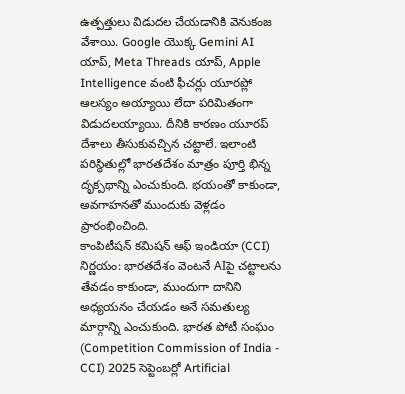ఉత్పత్తులు విడుదల చేయడానికి వెనుకంజ వేశాయి. Google యొక్క Gemini AI యాప్, Meta Threads యాప్, Apple Intelligence వంటి ఫీచర్లు యూరప్లో ఆలస్యం అయ్యాయి లేదా పరిమితంగా విడుదలయ్యాయి. దీనికి కారణం యూరప్ దేశాలు తీసుకువచ్చిన చట్టాలే. ఇలాంటి పరిస్థితుల్లో భారతదేశం మాత్రం పూర్తి భిన్న దృక్పథాన్ని ఎంచుకుంది. భయంతో కాకుండా, అవగాహనతో ముందుకు వెళ్లడం ప్రారంభించింది.
కాంపిటీషన్ కమిషన్ ఆఫ్ ఇండియా (CCI) నిర్ణయం: భారతదేశం వెంటనే AIపై చట్టాలను తేవడం కాకుండా, ముందుగా దానిని అధ్యయనం చేయడం అనే సమతుల్య మార్గాన్ని ఎంచుకుంది. భారత పోటీ సంఘం (Competition Commission of India - CCI) 2025 సెప్టెంబర్లో Artificial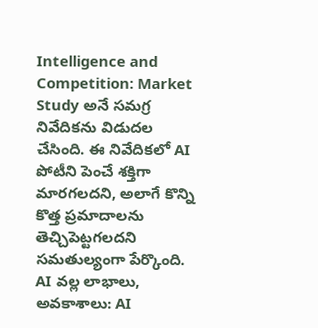Intelligence and Competition: Market Study అనే సమగ్ర నివేదికను విడుదల చేసింది. ఈ నివేదికలో AI పోటీని పెంచే శక్తిగా మారగలదని, అలాగే కొన్ని కొత్త ప్రమాదాలను తెచ్చిపెట్టగలదని సమతుల్యంగా పేర్కొంది.
AI వల్ల లాభాలు, అవకాశాలు: AI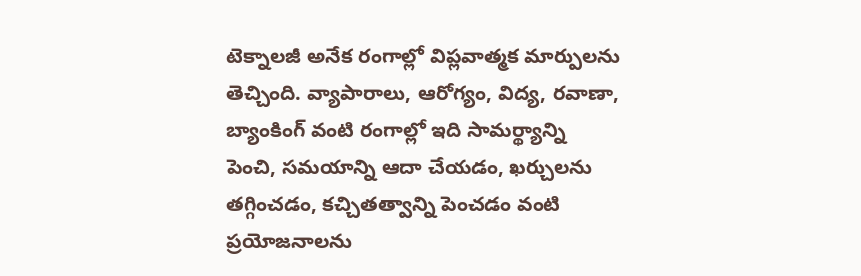టెక్నాలజీ అనేక రంగాల్లో విప్లవాత్మక మార్పులను తెచ్చింది. వ్యాపారాలు, ఆరోగ్యం, విద్య, రవాణా, బ్యాంకింగ్ వంటి రంగాల్లో ఇది సామర్థ్యాన్ని పెంచి, సమయాన్ని ఆదా చేయడం, ఖర్చులను తగ్గించడం, కచ్చితత్వాన్ని పెంచడం వంటి ప్రయోజనాలను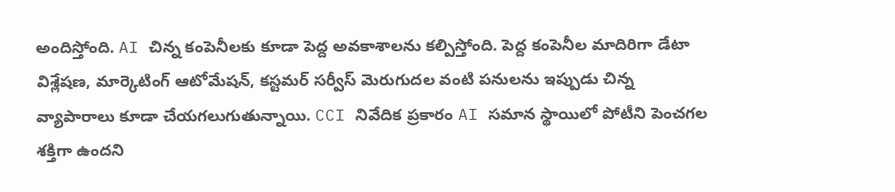అందిస్తోంది. AI చిన్న కంపెనీలకు కూడా పెద్ద అవకాశాలను కల్పిస్తోంది. పెద్ద కంపెనీల మాదిరిగా డేటా విశ్లేషణ, మార్కెటింగ్ ఆటోమేషన్, కస్టమర్ సర్వీస్ మెరుగుదల వంటి పనులను ఇప్పుడు చిన్న వ్యాపారాలు కూడా చేయగలుగుతున్నాయి. CCI నివేదిక ప్రకారం AI సమాన స్థాయిలో పోటీని పెంచగల శక్తిగా ఉందని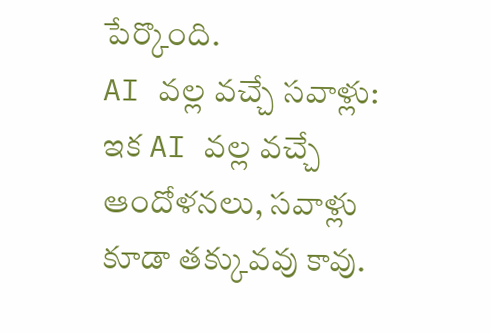పేర్కొంది.
AI వల్ల వచ్చే సవాళ్లు: ఇక AI వల్ల వచ్చే ఆందోళనలు, సవాళ్లు కూడా తక్కువవు కావు.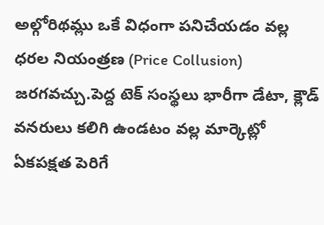అల్గోరిథమ్లు ఒకే విధంగా పనిచేయడం వల్ల ధరల నియంత్రణ (Price Collusion) జరగవచ్చు.పెద్ద టెక్ సంస్థలు భారీగా డేటా, క్లౌడ్ వనరులు కలిగి ఉండటం వల్ల మార్కెట్లో ఏకపక్షత పెరిగే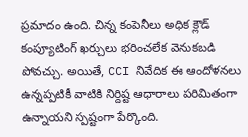ప్రమాదం ఉంది. చిన్న కంపెనీలు అధిక క్లౌడ్ కంప్యూటింగ్ ఖర్చులు భరించలేక వెనుకబడి పోవచ్చు. అయితే, CCI నివేదిక ఈ ఆందోళనలు ఉన్నప్పటికీ వాటికి నిర్దిష్ట ఆధారాలు పరిమితంగా ఉన్నాయని స్పష్టంగా పేర్కొంది.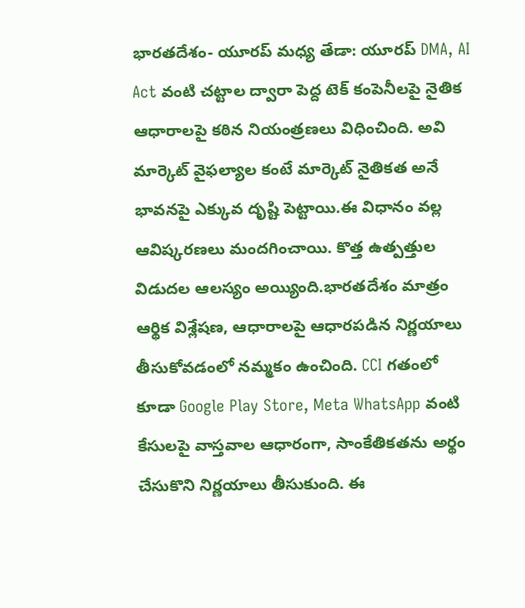భారతదేశం- యూరప్ మధ్య తేడా: యూరప్ DMA, AI Act వంటి చట్టాల ద్వారా పెద్ద టెక్ కంపెనీలపై నైతిక ఆధారాలపై కఠిన నియంత్రణలు విధించింది. అవి మార్కెట్ వైఫల్యాల కంటే మార్కెట్ నైతికత అనే భావనపై ఎక్కువ దృష్టి పెట్టాయి.ఈ విధానం వల్ల ఆవిష్కరణలు మందగించాయి. కొత్త ఉత్పత్తుల విడుదల ఆలస్యం అయ్యింది.భారతదేశం మాత్రం ఆర్థిక విశ్లేషణ, ఆధారాలపై ఆధారపడిన నిర్ణయాలు తీసుకోవడంలో నమ్మకం ఉంచింది. CCI గతంలో కూడా Google Play Store, Meta WhatsApp వంటి కేసులపై వాస్తవాల ఆధారంగా, సాంకేతికతను అర్థం చేసుకొని నిర్ణయాలు తీసుకుంది. ఈ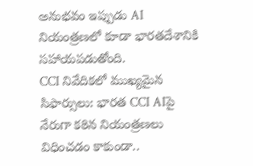అనుభవం ఇప్పుడు AI నియంత్రణలో కూడా భారతదేశానికి సహాయపడుతోంది.
CCI నివేదికలో ముఖ్యమైన సిఫార్సులు: భారత CCI AIపై నేరుగా కఠిన నియంత్రణలు విధించడం కాకుండా..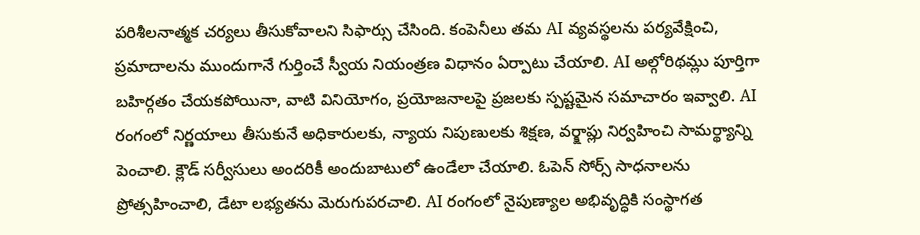పరిశీలనాత్మక చర్యలు తీసుకోవాలని సిఫార్సు చేసింది. కంపెనీలు తమ AI వ్యవస్థలను పర్యవేక్షించి, ప్రమాదాలను ముందుగానే గుర్తించే స్వీయ నియంత్రణ విధానం ఏర్పాటు చేయాలి. AI అల్గోరిథమ్లు పూర్తిగా బహిర్గతం చేయకపోయినా, వాటి వినియోగం, ప్రయోజనాలపై ప్రజలకు స్పష్టమైన సమాచారం ఇవ్వాలి. AI రంగంలో నిర్ణయాలు తీసుకునే అధికారులకు, న్యాయ నిపుణులకు శిక్షణ, వర్క్షాప్లు నిర్వహించి సామర్థ్యాన్ని పెంచాలి. క్లౌడ్ సర్వీసులు అందరికీ అందుబాటులో ఉండేలా చేయాలి. ఓపెన్ సోర్స్ సాధనాలను ప్రోత్సహించాలి, డేటా లభ్యతను మెరుగుపరచాలి. AI రంగంలో నైపుణ్యాల అభివృద్ధికి సంస్థాగత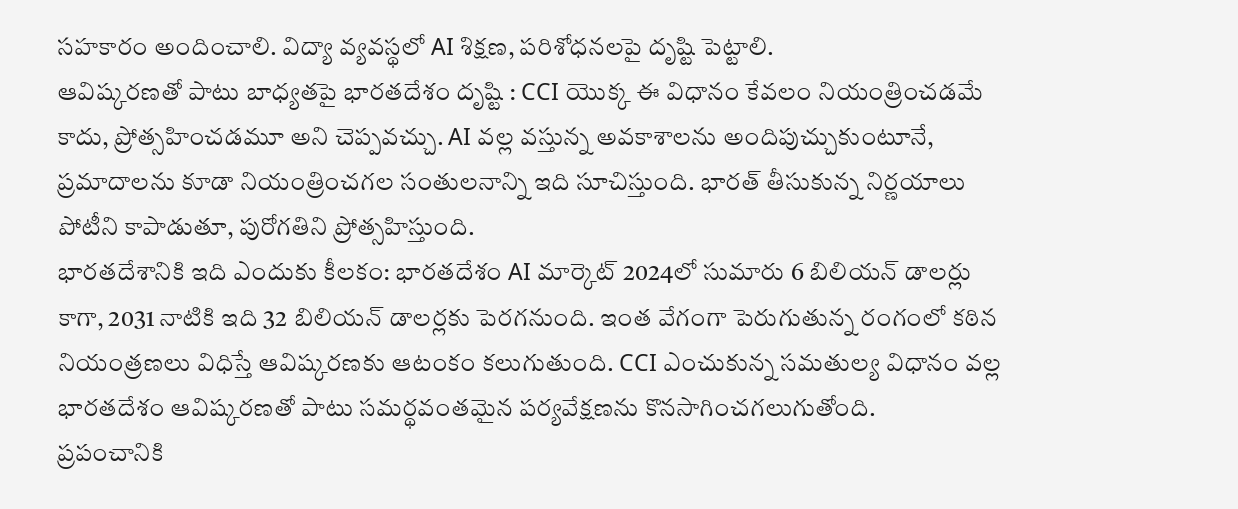సహకారం అందించాలి. విద్యా వ్యవస్థలో AI శిక్షణ, పరిశోధనలపై దృష్టి పెట్టాలి.
ఆవిష్కరణతో పాటు బాధ్యతపై భారతదేశం దృష్టి : CCI యొక్క ఈ విధానం కేవలం నియంత్రించడమే కాదు, ప్రోత్సహించడమూ అని చెప్పవచ్చు. AI వల్ల వస్తున్న అవకాశాలను అందిపుచ్చుకుంటూనే, ప్రమాదాలను కూడా నియంత్రించగల సంతులనాన్ని ఇది సూచిస్తుంది. భారత్ తీసుకున్న నిర్ణయాలు పోటీని కాపాడుతూ, పురోగతిని ప్రోత్సహిస్తుంది.
భారతదేశానికి ఇది ఎందుకు కీలకం: భారతదేశం AI మార్కెట్ 2024లో సుమారు 6 బిలియన్ డాలర్లు కాగా, 2031 నాటికి ఇది 32 బిలియన్ డాలర్లకు పెరగనుంది. ఇంత వేగంగా పెరుగుతున్న రంగంలో కఠిన నియంత్రణలు విధిస్తే ఆవిష్కరణకు ఆటంకం కలుగుతుంది. CCI ఎంచుకున్న సమతుల్య విధానం వల్ల భారతదేశం ఆవిష్కరణతో పాటు సమర్థవంతమైన పర్యవేక్షణను కొనసాగించగలుగుతోంది.
ప్రపంచానికి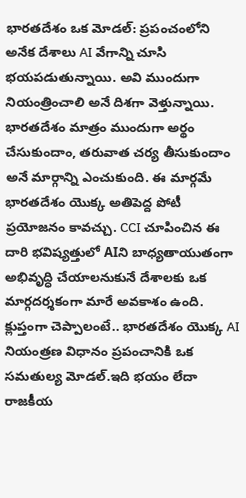భారతదేశం ఒక మోడల్: ప్రపంచంలోని అనేక దేశాలు AI వేగాన్ని చూసి భయపడుతున్నాయి. అవి ముందుగా నియంత్రించాలి అనే దిశగా వెళ్తున్నాయి. భారతదేశం మాత్రం ముందుగా అర్థం చేసుకుందాం, తరువాత చర్య తీసుకుందాం అనే మార్గాన్ని ఎంచుకుంది. ఈ మార్గమే భారతదేశం యొక్క అతిపెద్ద పోటీ ప్రయోజనం కావచ్చు. CCI చూపించిన ఈ దారి భవిష్యత్తులో AIని బాధ్యతాయుతంగా అభివృద్ధి చేయాలనుకునే దేశాలకు ఒక మార్గదర్శకంగా మారే అవకాశం ఉంది.
క్లుప్తంగా చెప్పాలంటే.. భారతదేశం యొక్క AI నియంత్రణ విధానం ప్రపంచానికి ఒక సమతుల్య మోడల్.ఇది భయం లేదా రాజకీయ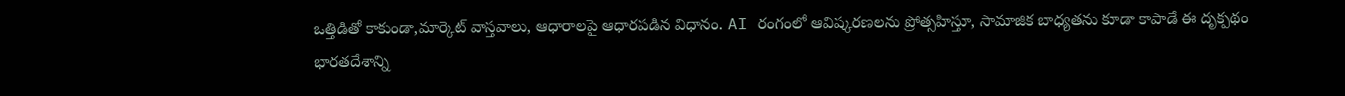ఒత్తిడితో కాకుండా,మార్కెట్ వాస్తవాలు, ఆధారాలపై ఆధారపడిన విధానం. AI రంగంలో ఆవిష్కరణలను ప్రోత్సహిస్తూ, సామాజిక బాధ్యతను కూడా కాపాడే ఈ దృక్పథం భారతదేశాన్ని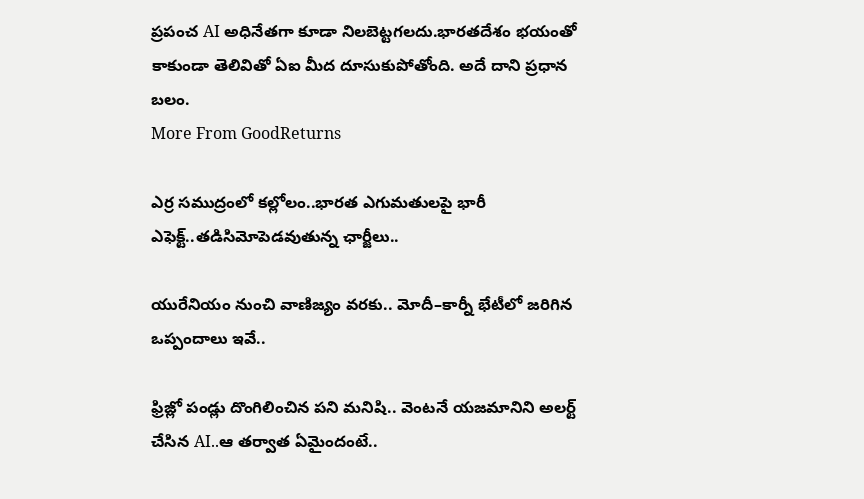ప్రపంచ AI అధినేతగా కూడా నిలబెట్టగలదు.భారతదేశం భయంతో కాకుండా తెలివితో ఏఐ మీద దూసుకుపోతోంది. అదే దాని ప్రధాన బలం.
More From GoodReturns

ఎర్ర సముద్రంలో కల్లోలం..భారత ఎగుమతులపై భారీ ఎఫెక్ట్..తడిసిమోపెడవుతున్న ఛార్జీలు..

యురేనియం నుంచి వాణిజ్యం వరకు.. మోదీ–కార్నీ భేటీలో జరిగిన ఒప్పందాలు ఇవే..

ఫ్రిజ్లో పండ్లు దొంగిలించిన పని మనిషి.. వెంటనే యజమానిని అలర్ట్ చేసిన AI..ఆ తర్వాత ఏమైందంటే..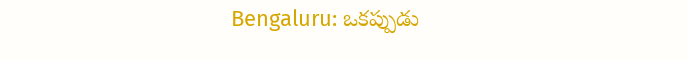Bengaluru: ఒకప్పుడు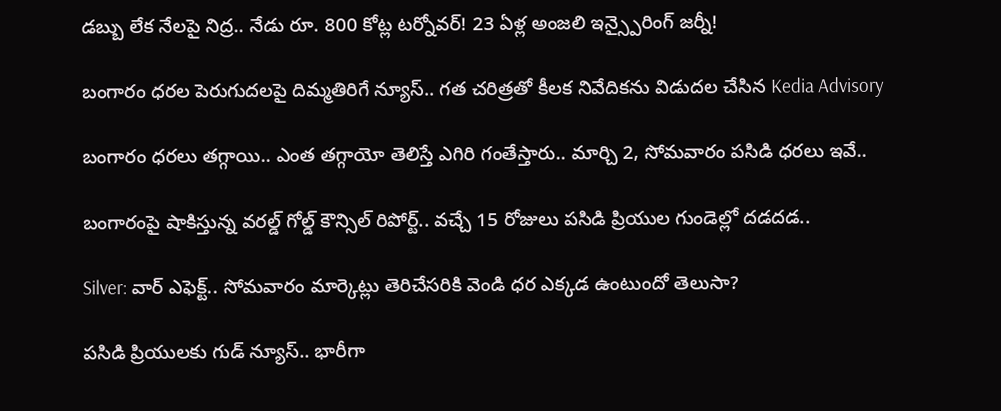డబ్బు లేక నేలపై నిద్ర.. నేడు రూ. 800 కోట్ల టర్నోవర్! 23 ఏళ్ల అంజలి ఇన్స్పైరింగ్ జర్నీ!

బంగారం ధరల పెరుగుదలపై దిమ్మతిరిగే న్యూస్.. గత చరిత్రతో కీలక నివేదికను విడుదల చేసిన Kedia Advisory

బంగారం ధరలు తగ్గాయి.. ఎంత తగ్గాయో తెలిస్తే ఎగిరి గంతేస్తారు.. మార్చి 2, సోమవారం పసిడి ధరలు ఇవే..

బంగారంపై షాకిస్తున్న వరల్డ్ గోల్డ్ కౌన్సిల్ రిపోర్ట్.. వచ్చే 15 రోజులు పసిడి ప్రియుల గుండెల్లో దడదడ..

Silver: వార్ ఎఫెక్ట్.. సోమవారం మార్కెట్లు తెరిచేసరికి వెండి ధర ఎక్కడ ఉంటుందో తెలుసా?

పసిడి ప్రియులకు గుడ్ న్యూస్.. భారీగా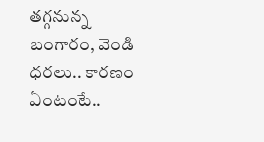తగ్గనున్న బంగారం, వెండి ధరలు.. కారణం ఏంటంటే..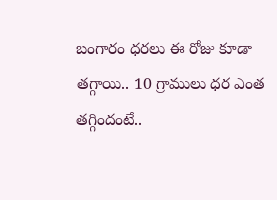బంగారం ధరలు ఈ రోజు కూడా తగ్గాయి.. 10 గ్రాములు ధర ఎంత తగ్గిందంటే..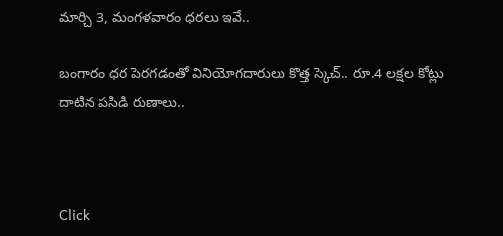మార్చి 3, మంగళవారం ధరలు ఇవే..

బంగారం ధర పెరగడంతో వినియోగదారులు కొత్త స్కెచ్.. రూ.4 లక్షల కోట్లు దాటిన పసిడి రుణాలు..



Click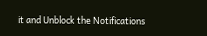it and Unblock the Notifications